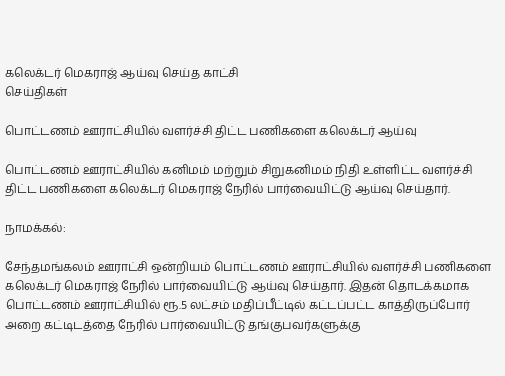கலெக்டர் மெகராஜ் ஆய்வு செய்த காட்சி
செய்திகள்

பொட்டணம் ஊராட்சியில் வளர்ச்சி திட்ட பணிகளை கலெக்டர் ஆய்வு

பொட்டணம் ஊராட்சியில் கனிமம் மற்றும் சிறுகனிமம் நிதி உள்ளிட்ட வளர்ச்சி திட்ட பணிகளை கலெக்டர் மெகராஜ் நேரில் பார்வையிட்டு ஆய்வு செய்தார்.

நாமக்கல்:

சேந்தமங்கலம் ஊராட்சி ஒன்றியம் பொட்டணம் ஊராட்சியில் வளர்ச்சி பணிகளை கலெக்டர் மெகராஜ் நேரில் பார்வையிட்டு ஆய்வு செய்தார். இதன் தொடக்கமாக பொட்டணம் ஊராட்சியில் ரூ.5 லட்சம் மதிப்பீட்டில் கட்டப்பட்ட காத்திருப்போர் அறை கட்டிடத்தை நேரில் பார்வையிட்டு தங்குபவர்களுக்கு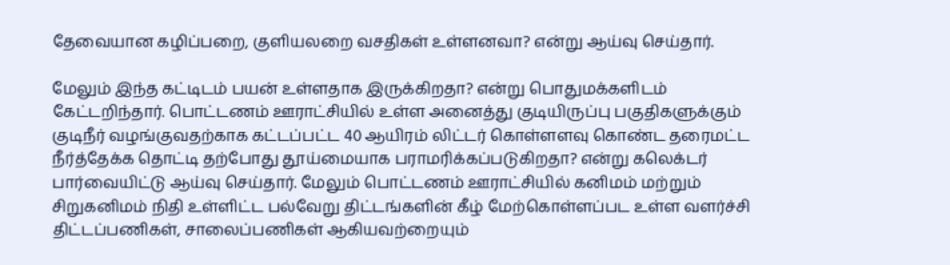தேவையான கழிப்பறை, குளியலறை வசதிகள் உள்ளனவா? என்று ஆய்வு செய்தார்.

மேலும் இந்த கட்டிடம் பயன் உள்ளதாக இருக்கிறதா? என்று பொதுமக்களிடம் கேட்டறிந்தார். பொட்டணம் ஊராட்சியில் உள்ள அனைத்து குடியிருப்பு பகுதிகளுக்கும் குடிநீர் வழங்குவதற்காக கட்டப்பட்ட 40 ஆயிரம் லிட்டர் கொள்ளளவு கொண்ட தரைமட்ட நீர்த்தேக்க தொட்டி தற்போது தூய்மையாக பராமரிக்கப்படுகிறதா? என்று கலெக்டர் பார்வையிட்டு ஆய்வு செய்தார். மேலும் பொட்டணம் ஊராட்சியில் கனிமம் மற்றும் சிறுகனிமம் நிதி உள்ளிட்ட பல்வேறு திட்டங்களின் கீழ் மேற்கொள்ளப்பட உள்ள வளர்ச்சி திட்டப்பணிகள், சாலைப்பணிகள் ஆகியவற்றையும்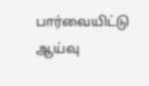பார்வையிட்டு ஆய்வு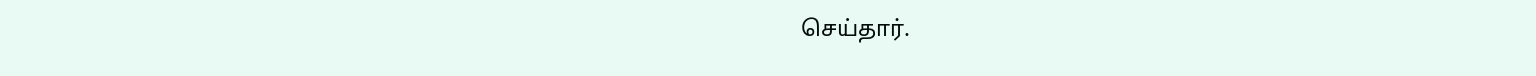செய்தார்.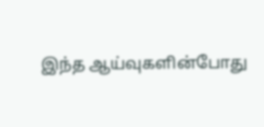இந்த ஆய்வுகளின்போது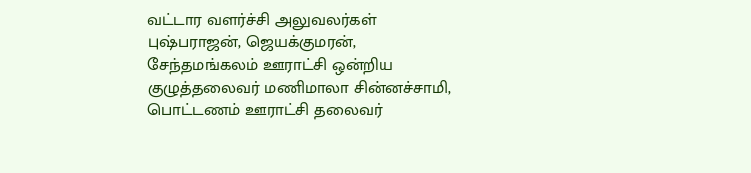வட்டார வளர்ச்சி அலுவலர்கள் புஷ்பராஜன், ஜெயக்குமரன், சேந்தமங்கலம் ஊராட்சி ஒன்றிய குழுத்தலைவர் மணிமாலா சின்னச்சாமி, பொட்டணம் ஊராட்சி தலைவர்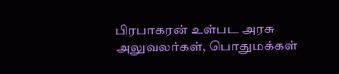பிரபாகரன் உள்பட அரசு அலுவலர்கள், பொதுமக்கள்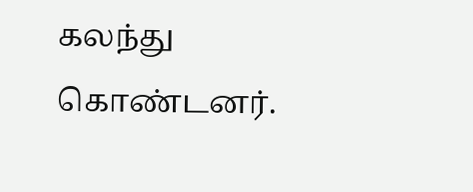கலந்து கொண்டனர்.